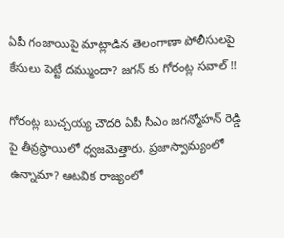ఏపీ గంజాయిపై మాట్లాడిన తెలంగాణా పోలీసులపై కేసులు పెట్టే దమ్ముందా? జగన్ కు గోరంట్ల సవాల్ !!

గోరంట్ల బుచ్చయ్య చౌదరి ఏపీ సీఎం జగన్మోహన్ రెడ్డి పై తీవ్రస్థాయిలో ధ్వజమెత్తారు. ప్రజాస్వామ్యంలో ఉన్నామా? ఆటవిక రాజ్యంలో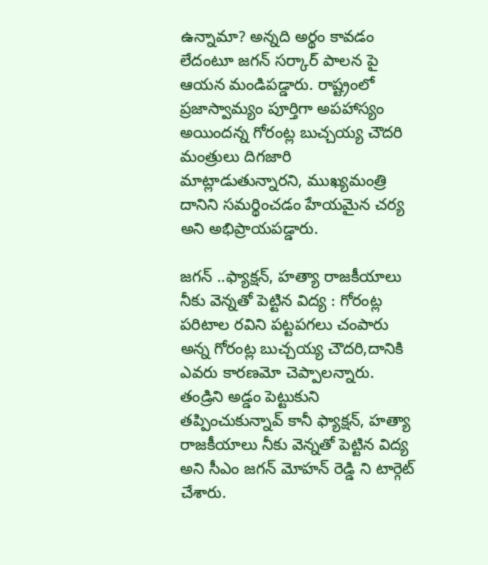ఉన్నామా? అన్నది అర్థం కావడం లేదంటూ జగన్ సర్కార్ పాలన పై ఆయన మండిపడ్డారు. రాష్ట్రంలో ప్రజాస్వామ్యం పూర్తిగా అపహాస్యం అయిందన్న గోరంట్ల బుచ్చయ్య చౌదరి మంత్రులు దిగజారి మాట్లాడుతున్నారని, ముఖ్యమంత్రి దానిని సమర్థించడం హేయమైన చర్య అని అభిప్రాయపడ్డారు.

జగన్ ..ఫ్యాక్షన్, హత్యా రాజకీయాలు నీకు వెన్నతో పెట్టిన విద్య : గోరంట్ల
పరిటాల రవిని పట్టపగలు చంపారు అన్న గోరంట్ల బుచ్చయ్య చౌదరి,దానికి ఎవరు కారణమో చెప్పాలన్నారు. తండ్రిని అడ్డం పెట్టుకుని తప్పించుకున్నావ్ కానీ ఫ్యాక్షన్, హత్యా రాజకీయాలు నీకు వెన్నతో పెట్టిన విద్య అని సీఎం జగన్ మోహన్ రెడ్డి ని టార్గెట్ చేశారు.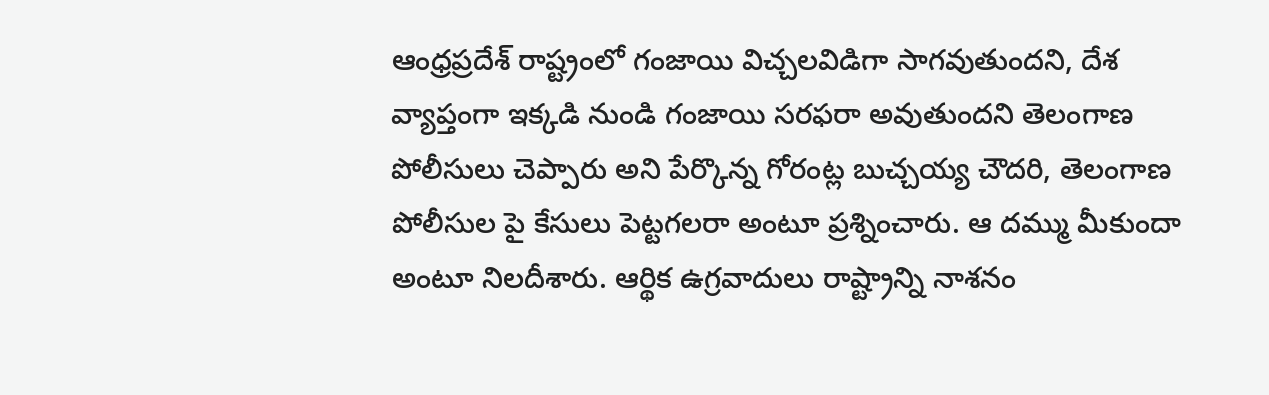ఆంధ్రప్రదేశ్ రాష్ట్రంలో గంజాయి విచ్చలవిడిగా సాగవుతుందని, దేశ వ్యాప్తంగా ఇక్కడి నుండి గంజాయి సరఫరా అవుతుందని తెలంగాణ పోలీసులు చెప్పారు అని పేర్కొన్న గోరంట్ల బుచ్చయ్య చౌదరి, తెలంగాణ పోలీసుల పై కేసులు పెట్టగలరా అంటూ ప్రశ్నించారు. ఆ దమ్ము మీకుందా అంటూ నిలదీశారు. ఆర్థిక ఉగ్రవాదులు రాష్ట్రాన్ని నాశనం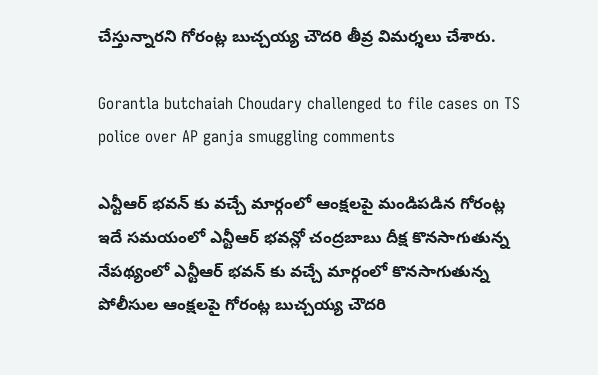చేస్తున్నారని గోరంట్ల బుచ్చయ్య చౌదరి తీవ్ర విమర్శలు చేశారు.

Gorantla butchaiah Choudary challenged to file cases on TS police over AP ganja smuggling comments

ఎన్టీఆర్ భవన్ కు వచ్చే మార్గంలో ఆంక్షలపై మండిపడిన గోరంట్ల
ఇదే సమయంలో ఎన్టీఆర్ భవన్లో చంద్రబాబు దీక్ష కొనసాగుతున్న నేపథ్యంలో ఎన్టీఆర్ భవన్ కు వచ్చే మార్గంలో కొనసాగుతున్న పోలీసుల ఆంక్షలపై గోరంట్ల బుచ్చయ్య చౌదరి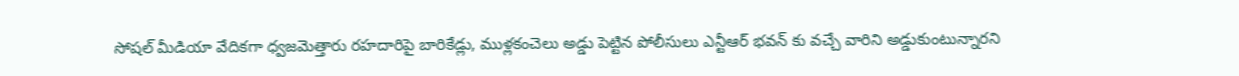సోషల్ మీడియా వేదికగా ధ్వజమెత్తారు రహదారిపై బారికేడ్లు, ముళ్లకంచెలు అడ్డు పెట్టిన పోలీసులు ఎన్టీఆర్ భవన్ కు వచ్చే వారిని అడ్డుకుంటున్నారని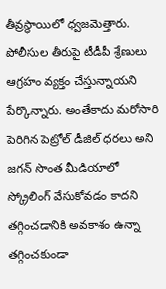తీవ్రస్థాయిలో ధ్వజమెత్తారు. పోలీసుల తీరుపై టీడీపీ శ్రేణులు ఆగ్రహం వ్యక్తం చేస్తున్నాయని పేర్కొన్నారు. అంతేకాదు మరోసారి పెరిగిన పెట్రోల్ డీజిల్ ధరలు అని జగన్ సొంత మీడియాలో స్క్రోలింగ్ వేసుకోవడం కాదని తగ్గించడానికి అవకాశం ఉన్నా తగ్గించకుండా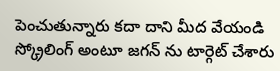పెంచుతున్నారు కదా దాని మీద వేయండి స్క్రోలింగ్ అంటూ జగన్ ను టార్గెట్ చేశారు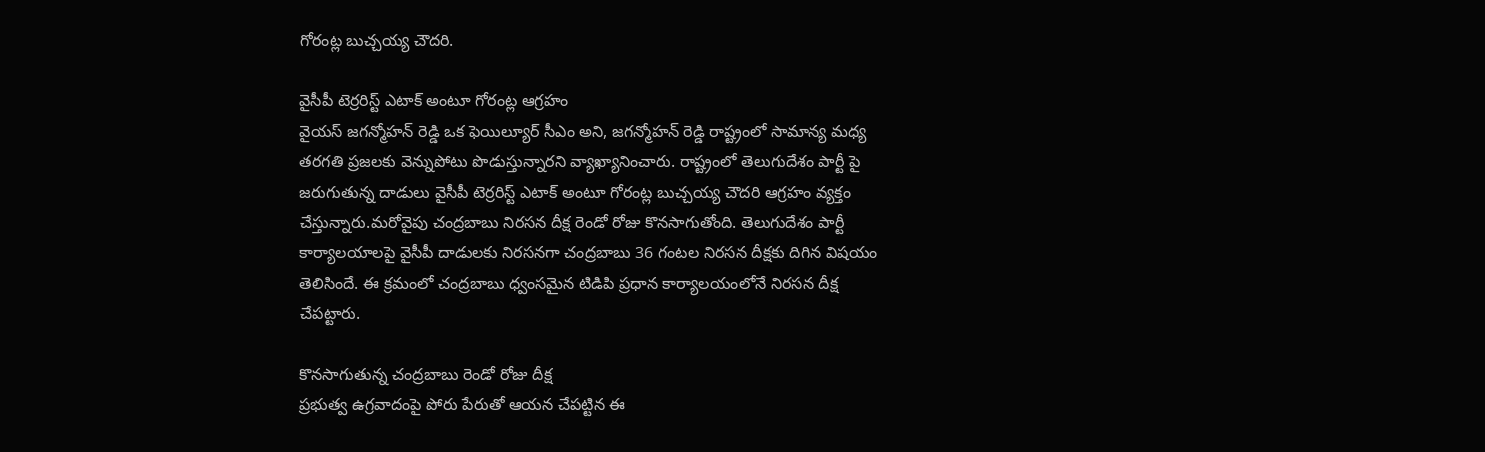గోరంట్ల బుచ్చయ్య చౌదరి.

వైసీపీ టెర్రరిస్ట్ ఎటాక్ అంటూ గోరంట్ల ఆగ్రహం
వైయస్ జగన్మోహన్ రెడ్డి ఒక ఫెయిల్యూర్ సీఎం అని, జగన్మోహన్ రెడ్డి రాష్ట్రంలో సామాన్య మధ్య తరగతి ప్రజలకు వెన్నుపోటు పొడుస్తున్నారని వ్యాఖ్యానించారు. రాష్ట్రంలో తెలుగుదేశం పార్టీ పై జరుగుతున్న దాడులు వైసీపీ టెర్రరిస్ట్ ఎటాక్ అంటూ గోరంట్ల బుచ్చయ్య చౌదరి ఆగ్రహం వ్యక్తం చేస్తున్నారు.మరోవైపు చంద్రబాబు నిరసన దీక్ష రెండో రోజు కొనసాగుతోంది. తెలుగుదేశం పార్టీ కార్యాలయాలపై వైసీపీ దాడులకు నిరసనగా చంద్రబాబు 36 గంటల నిరసన దీక్షకు దిగిన విషయం తెలిసిందే. ఈ క్రమంలో చంద్రబాబు ధ్వంసమైన టిడిపి ప్రధాన కార్యాలయంలోనే నిరసన దీక్ష చేపట్టారు.

కొనసాగుతున్న చంద్రబాబు రెండో రోజు దీక్ష
ప్రభుత్వ ఉగ్రవాదంపై పోరు పేరుతో ఆయన చేపట్టిన ఈ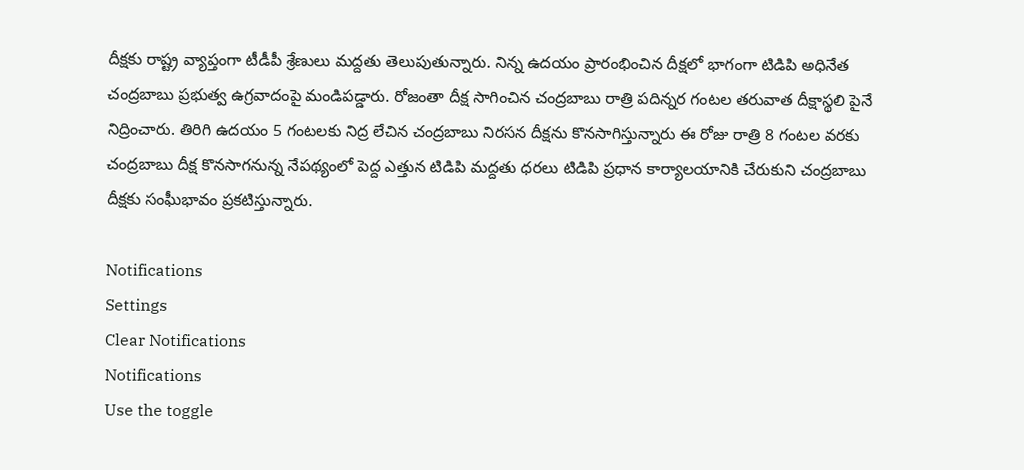దీక్షకు రాష్ట్ర వ్యాప్తంగా టీడీపీ శ్రేణులు మద్దతు తెలుపుతున్నారు. నిన్న ఉదయం ప్రారంభించిన దీక్షలో భాగంగా టిడిపి అధినేత చంద్రబాబు ప్రభుత్వ ఉగ్రవాదంపై మండిపడ్డారు. రోజంతా దీక్ష సాగించిన చంద్రబాబు రాత్రి పదిన్నర గంటల తరువాత దీక్షాస్థలి పైనే నిద్రించారు. తిరిగి ఉదయం 5 గంటలకు నిద్ర లేచిన చంద్రబాబు నిరసన దీక్షను కొనసాగిస్తున్నారు ఈ రోజు రాత్రి 8 గంటల వరకు చంద్రబాబు దీక్ష కొనసాగనున్న నేపథ్యంలో పెద్ద ఎత్తున టిడిపి మద్దతు ధరలు టిడిపి ప్రధాన కార్యాలయానికి చేరుకుని చంద్రబాబు దీక్షకు సంఘీభావం ప్రకటిస్తున్నారు.

Notifications
Settings
Clear Notifications
Notifications
Use the toggle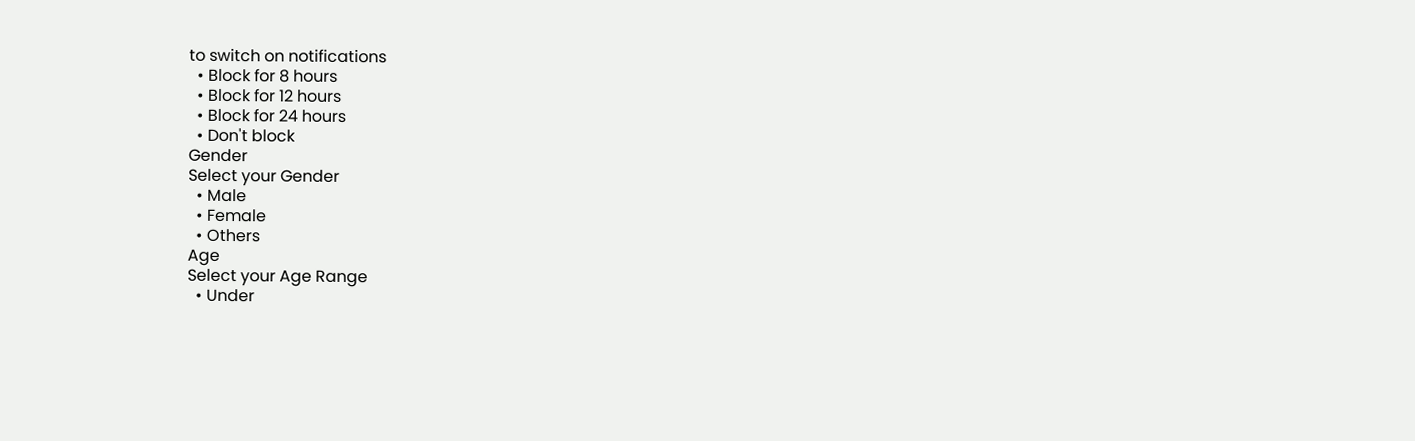to switch on notifications
  • Block for 8 hours
  • Block for 12 hours
  • Block for 24 hours
  • Don't block
Gender
Select your Gender
  • Male
  • Female
  • Others
Age
Select your Age Range
  • Under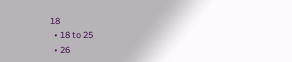18
  • 18 to 25
  • 26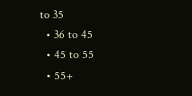to 35
  • 36 to 45
  • 45 to 55
  • 55+